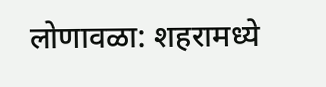लोणावळा: शहरामध्ये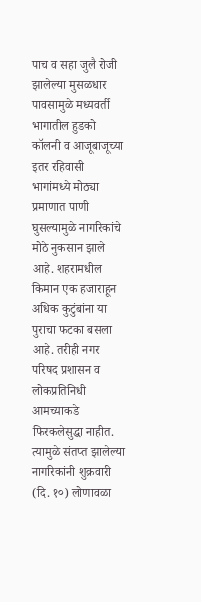पाच व सहा जुलै रोजी झालेल्या मुसळधार पावसामुळे मध्यवर्ती भागातील हुडको कॉलनी व आजूबाजूच्या इतर रहिवासी भागांमध्ये मोठ्या प्रमाणात पाणी घुसल्यामुळे नागरिकांचे मोठे नुकसान झाले आहे. शहरामधील किमान एक हजाराहून अधिक कुटुंबांना या पुराचा फटका बसला आहे. तरीही नगर परिषद प्रशासन व लोकप्रतिनिधी आमच्याकडे फिरकलेसुद्धा नाहीत. त्यामुळे संतप्त झालेल्या नागरिकांनी शुक्रवारी (दि. १०) लोणावळा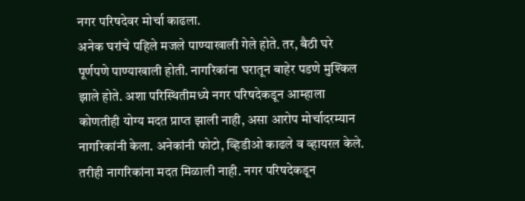नगर परिषदेवर मोर्चा काढला.
अनेक घरांचे पहिले मजले पाण्याखाली गेले होते. तर, बैठी घरे पूर्णपणे पाण्याखाली होती. नागरिकांना घरातून बाहेर पडणे मुश्किल झाले होते. अशा परिस्थितीमध्ये नगर परिषदेकडून आम्हाला कोणतीही योग्य मदत प्राप्त झाली नाही, असा आरोप मोर्चादरम्यान नागरिकांनी केला. अनेकांनी फोटो, व्हिडीओ काढले व व्हायरल केले. तरीही नागरिकांना मदत मिळाली नाही. नगर परिषदेकडून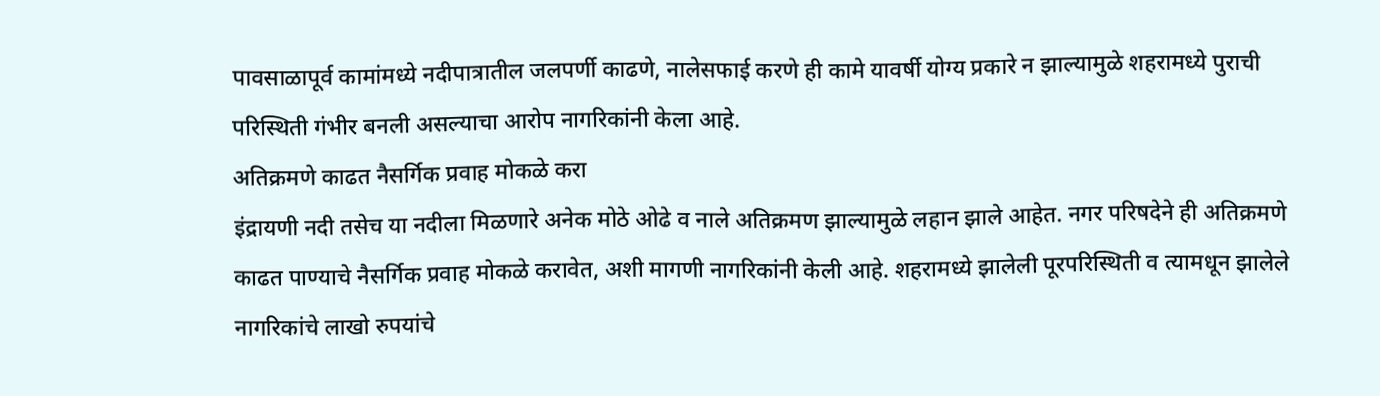पावसाळापूर्व कामांमध्ये नदीपात्रातील जलपर्णी काढणे, नालेसफाई करणे ही कामे यावर्षी योग्य प्रकारे न झाल्यामुळे शहरामध्ये पुराची परिस्थिती गंभीर बनली असल्याचा आरोप नागरिकांनी केला आहे.
अतिक्रमणे काढत नैसर्गिक प्रवाह मोकळे करा
इंद्रायणी नदी तसेच या नदीला मिळणारे अनेक मोठे ओढे व नाले अतिक्रमण झाल्यामुळे लहान झाले आहेत. नगर परिषदेने ही अतिक्रमणे काढत पाण्याचे नैसर्गिक प्रवाह मोकळे करावेत, अशी मागणी नागरिकांनी केली आहे. शहरामध्ये झालेली पूरपरिस्थिती व त्यामधून झालेले नागरिकांचे लाखो रुपयांचे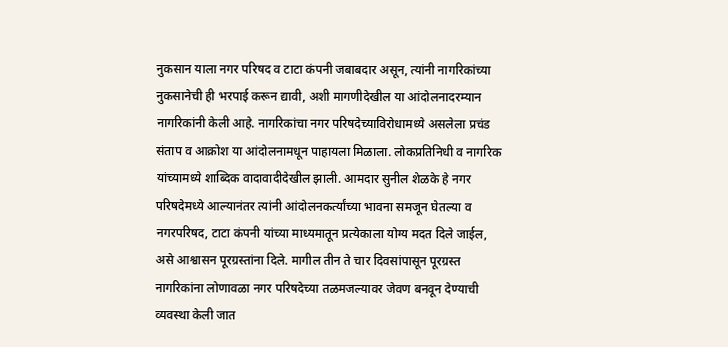नुकसान याला नगर परिषद व टाटा कंपनी जबाबदार असून, त्यांनी नागरिकांच्या नुकसानेची ही भरपाई करून द्यावी, अशी मागणीदेखील या आंदोलनादरम्यान नागरिकांनी केली आहे. नागरिकांचा नगर परिषदेच्याविरोधामध्ये असलेला प्रचंड संताप व आक्रोश या आंदोलनामधून पाहायला मिळाला. लोकप्रतिनिधी व नागरिक यांच्यामध्ये शाब्दिक वादावादीदेखील झाली. आमदार सुनील शेळके हे नगर परिषदेमध्ये आल्यानंतर त्यांनी आंदोलनकर्त्यांच्या भावना समजून घेतल्या व नगरपरिषद, टाटा कंपनी यांच्या माध्यमातून प्रत्येकाला योग्य मदत दिले जाईल, असे आश्वासन पूरग्रस्तांना दिले. मागील तीन ते चार दिवसांपासून पूरग्रस्त नागरिकांना लोणावळा नगर परिषदेच्या तळमजल्यावर जेवण बनवून देण्याची व्यवस्था केली जात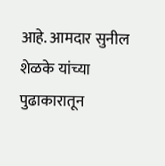आहे. आमदार सुनील शेळके यांच्या पुढाकारातून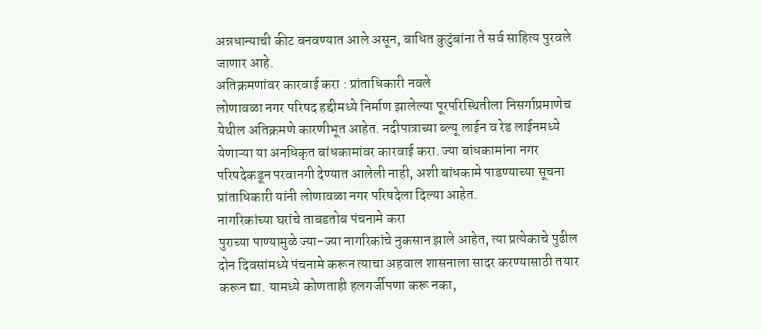अन्नधान्याची कीट बनवण्यात आले असून, बाधित कुटुंबांना ते सर्व साहित्य पुरवले जाणार आहे.
अतिक्रमणांवर कारवाई करा : प्रांताधिकारी नवले
लोणावळा नगर परिषद हद्दीमध्ये निर्माण झालेल्या पूरपरिस्थितीला निसर्गाप्रमाणेच येथील अतिक्रमणे कारणीभूत आहेत. नदीपात्राच्या ब्ल्यू लाईन व रेड लाईनमध्ये येणाऱ्या या अनधिकृत बांधकामांवर कारवाई करा. ज्या बांधकामांना नगर परिषदेकडून परवानगी देण्यात आलेली नाही, अशी बांधकामे पाडण्याच्या सूचना प्रांताधिकारी यांनी लोणावळा नगर परिषदेला दिल्या आहेत.
नागरिकांच्या घरांचे ताबडतोब पंचनामे करा
पुराच्या पाण्यामुळे ज्या-ज्या नागरिकांचे नुकसान झाले आहेत, त्या प्रत्येकाचे पुढील दोन दिवसांमध्ये पंचनामे करून त्याचा अहवाल शासनाला सादर करण्यासाठी तयार करून द्या. यामध्ये कोणताही हलगर्जीपणा करू नका,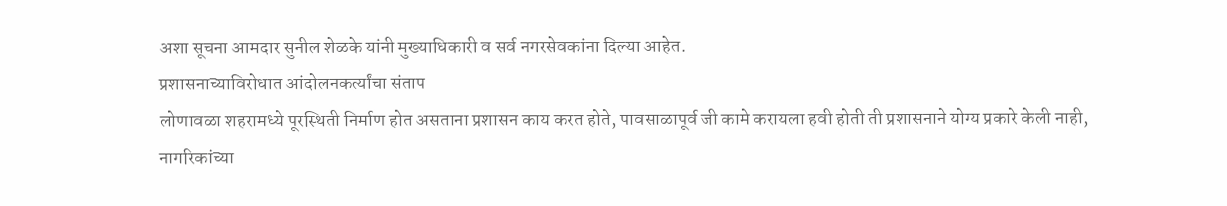अशा सूचना आमदार सुनील शेळके यांनी मुख्याधिकारी व सर्व नगरसेवकांना दिल्या आहेत.
प्रशासनाच्याविरोधात आंदोलनकर्त्यांचा संताप
लोणावळा शहरामध्ये पूरस्थिती निर्माण होत असताना प्रशासन काय करत होते, पावसाळापूर्व जी कामे करायला हवी होती ती प्रशासनाने योग्य प्रकारे केली नाही, नागरिकांच्या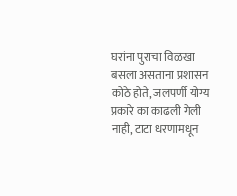घरांना पुराचा विळखा बसला असताना प्रशासन कोठे होते, जलपर्णी योग्य प्रकारे का काढली गेली नाही, टाटा धरणामधून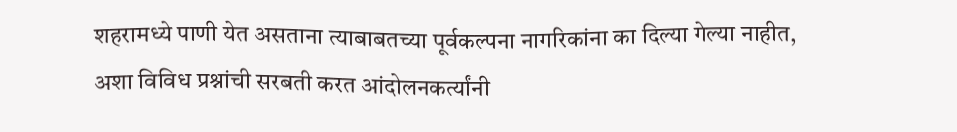शहरामध्ये पाणी येत असताना त्याबाबतच्या पूर्वकल्पना नागरिकांना का दिल्या गेल्या नाहीत, अशा विविध प्रश्नांची सरबती करत आंदोलनकर्त्यांनी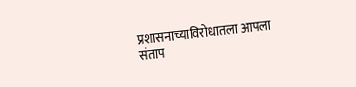प्रशासनाच्याविरोधातला आपला संताप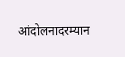आंदोलनादरम्यान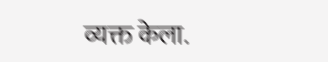व्यक्त केला.